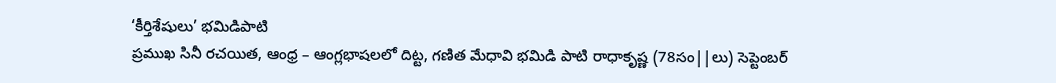‘కీర్తిశేషులు’ భమిడిపాటి
ప్రముఖ సినీ రచయిత, ఆంధ్ర – ఆంగ్లభాషలలో దిట్ట, గణిత మేధావి భమిడి పాటి రాధాకృష్ణ (78సం||లు) సెప్టెంబర్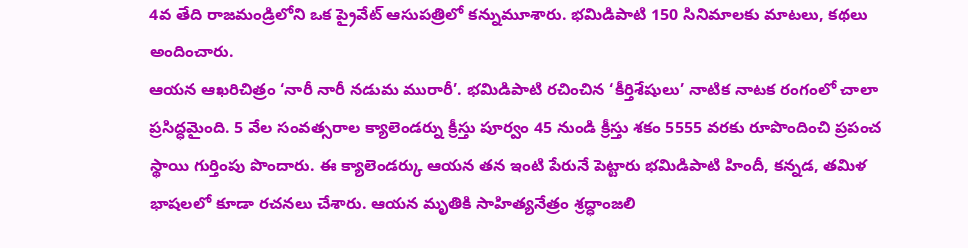4వ తేది రాజమండ్రిలోని ఒక ప్రైవేట్ ఆసుపత్రిలో కన్నుమూశారు. భమిడిపాటి 150 సినిమాలకు మాటలు, కథలు అందించారు.
ఆయన ఆఖరిచిత్రం ‘నారీ నారీ నడుమ మురారీ’. భమిడిపాటి రచించిన ‘కీర్తిశేషులు’ నాటిక నాటక రంగంలో చాలా ప్రసిద్ధమైంది. 5 వేల సంవత్సరాల క్యాలెండర్ను క్రీస్తు పూర్వం 45 నుండి క్రీస్తు శకం 5555 వరకు రూపొందించి ప్రపంచ స్థాయి గుర్తింపు పొందారు. ఈ క్యాలెండర్కు ఆయన తన ఇంటి పేరునే పెట్టారు భమిడిపాటి హిందీ, కన్నడ, తమిళ భాషలలో కూడా రచనలు చేశారు. ఆయన మృతికి సాహిత్యనేత్రం శ్రద్ధాంజలి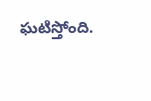ఘటిస్తోంది.